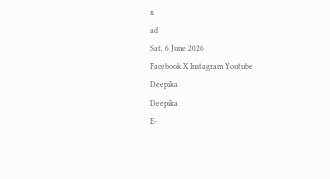x
ad
Sat, 6 June 2026
Facebook X Instagram Youtube
Deepika
Deepika
E-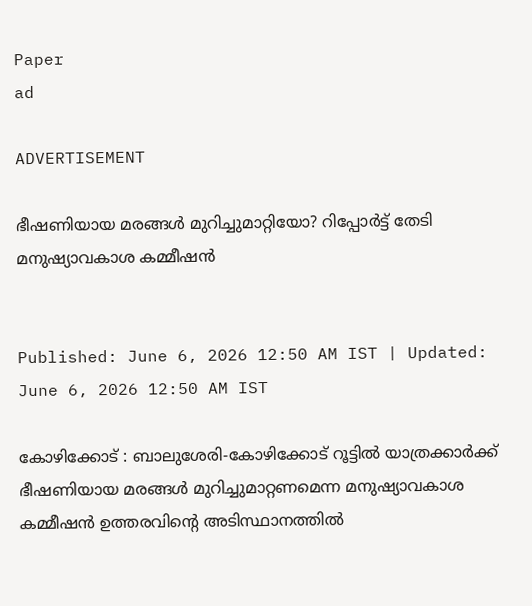Paper
ad

ADVERTISEMENT

ഭീഷണിയായ മരങ്ങൾ മുറിച്ചുമാറ്റിയോ? റിപ്പോര്‍ട്ട് തേടി മനുഷ്യാവകാശ കമ്മീഷന്‍


Published: June 6, 2026 12:50 AM IST | Updated: June 6, 2026 12:50 AM IST

കോഴിക്കോട് : ബാലുശേരി-കോഴിക്കോട് റൂട്ടിൽ യാത്രക്കാർക്ക് ഭീഷണിയായ മരങ്ങൾ മുറിച്ചുമാറ്റണമെന്ന മനുഷ്യാവകാശ കമ്മീഷൻ ഉത്തരവിന്‍റെ അടിസ്ഥാനത്തിൽ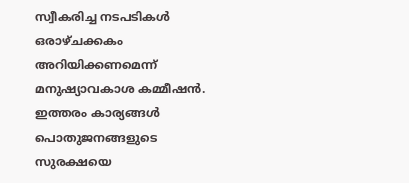സ്വീകരിച്ച നടപടികൾ ഒരാഴ്ചക്കകം അറിയിക്കണമെന്ന് മനുഷ്യാവകാശ കമ്മീഷൻ. ഇത്തരം കാര്യങ്ങൾ പൊതുജനങ്ങളുടെ സുരക്ഷയെ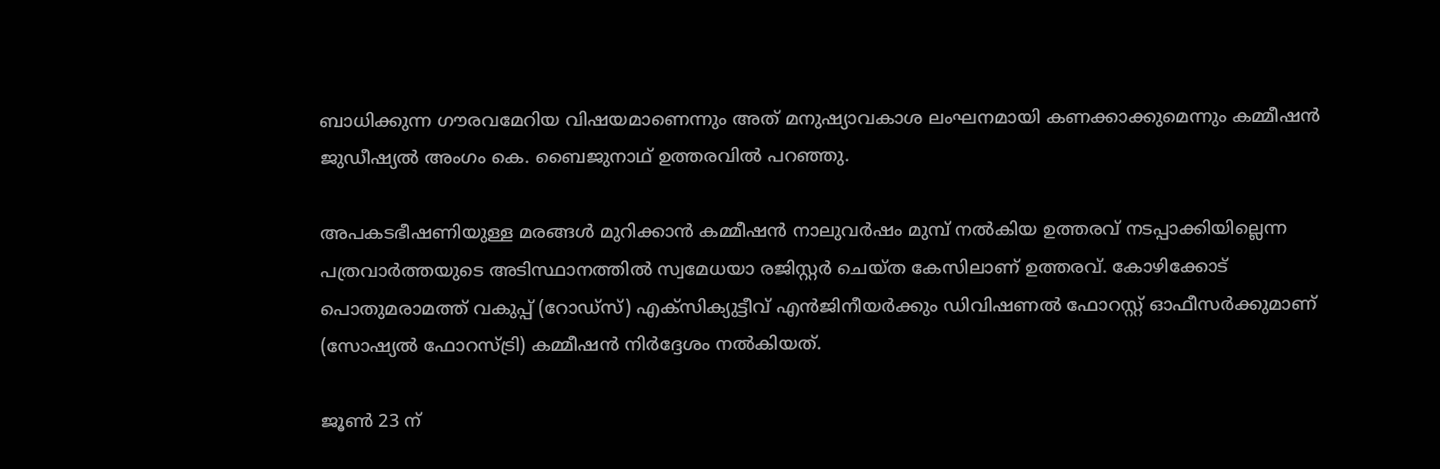ബാധിക്കുന്ന ഗൗരവമേറിയ വിഷയമാണെന്നും അത് മനുഷ്യാവകാശ ലംഘനമായി കണക്കാക്കുമെന്നും കമ്മീഷൻ ജുഡീഷ്യൽ അംഗം കെ. ബൈജുനാഥ് ഉത്തരവിൽ പറഞ്ഞു.

അപകടഭീഷണിയുള്ള മരങ്ങൾ മുറിക്കാൻ കമ്മീഷൻ നാലുവർഷം മുമ്പ് നൽകിയ ഉത്തരവ് നടപ്പാക്കിയില്ലെന്ന പത്രവാർത്തയുടെ അടിസ്ഥാനത്തിൽ സ്വമേധയാ രജിസ്റ്റർ ചെയ്ത കേസിലാണ് ഉത്തരവ്. കോഴിക്കോട് പൊതുമരാമത്ത് വകുപ്പ് (റോഡ്സ്) എക്സിക്യുട്ടീവ് എന്‍ജിനീയര്‍ക്കും ഡിവിഷണൽ ഫോറസ്റ്റ് ഓഫീസർക്കുമാണ് (സോഷ്യൽ ഫോറസ്ട്രി) കമ്മീഷൻ നിർദ്ദേശം നൽകിയത്.

ജൂൺ 23 ന്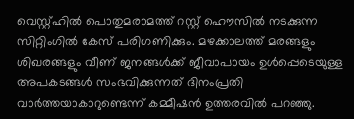വെസ്റ്റ്ഹിൽ പൊതുമരാമത്ത് റസ്റ്റ് ഹൌസിൽ നടക്കുന്ന സിറ്റിംഗിൽ കേസ് പരിഗണിക്കും. മഴക്കാലത്ത് മരങ്ങളും ശിഖരങ്ങളും വീണ് ജനങ്ങൾക്ക് ജീവാപായം ഉൾപ്പെടെയുള്ള അപകടങ്ങൾ സംഭവിക്കുന്നത് ദിനംപ്രതി വാർത്തയാകാറുണ്ടെന്ന് കമ്മീഷൻ ഉത്തരവിൽ പറഞ്ഞു.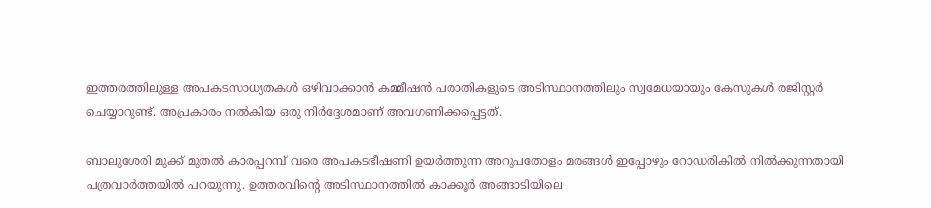ഇത്തരത്തിലുള്ള അപകടസാധ്യതകൾ ഒഴിവാക്കാൻ കമ്മീഷൻ പരാതികളുടെ അടിസ്ഥാനത്തിലും സ്വമേധയായും കേസുകൾ രജിസ്റ്റർ ചെയ്യാറുണ്ട്. അപ്രകാരം നൽകിയ ഒരു നിർദ്ദേശമാണ് അവഗണിക്കപ്പെട്ടത്.

ബാലുശേരി മുക്ക് മുതൽ കാരപ്പറമ്പ് വരെ അപകടഭീഷണി ഉയർത്തുന്ന അറുപതോളം മരങ്ങൾ ഇപ്പോഴും റോഡരികിൽ നിൽക്കുന്നതായി പത്രവാർത്തയിൽ പറയുന്നു. ഉത്തരവിന്‍റെ അടിസ്ഥാനത്തിൽ കാക്കൂർ അങ്ങാടിയിലെ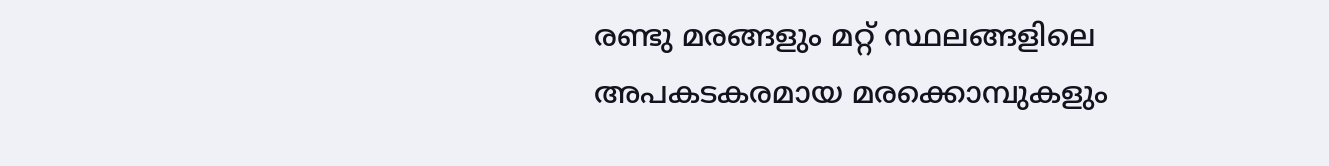രണ്ടു മരങ്ങളും മറ്റ് സ്ഥലങ്ങളിലെ അപകടകരമായ മരക്കൊമ്പുകളും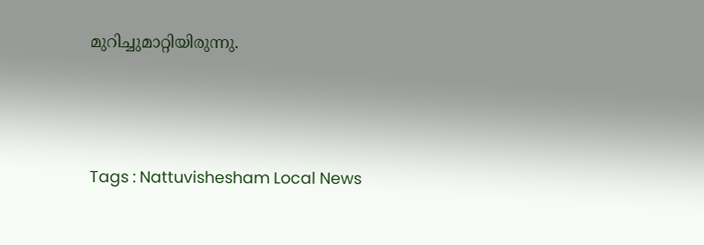മുറിച്ചുമാറ്റിയിരുന്നു.



Tags : Nattuvishesham Local News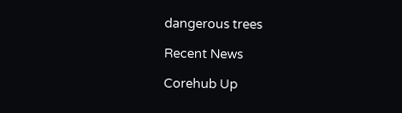dangerous trees

Recent News

Corehub Up